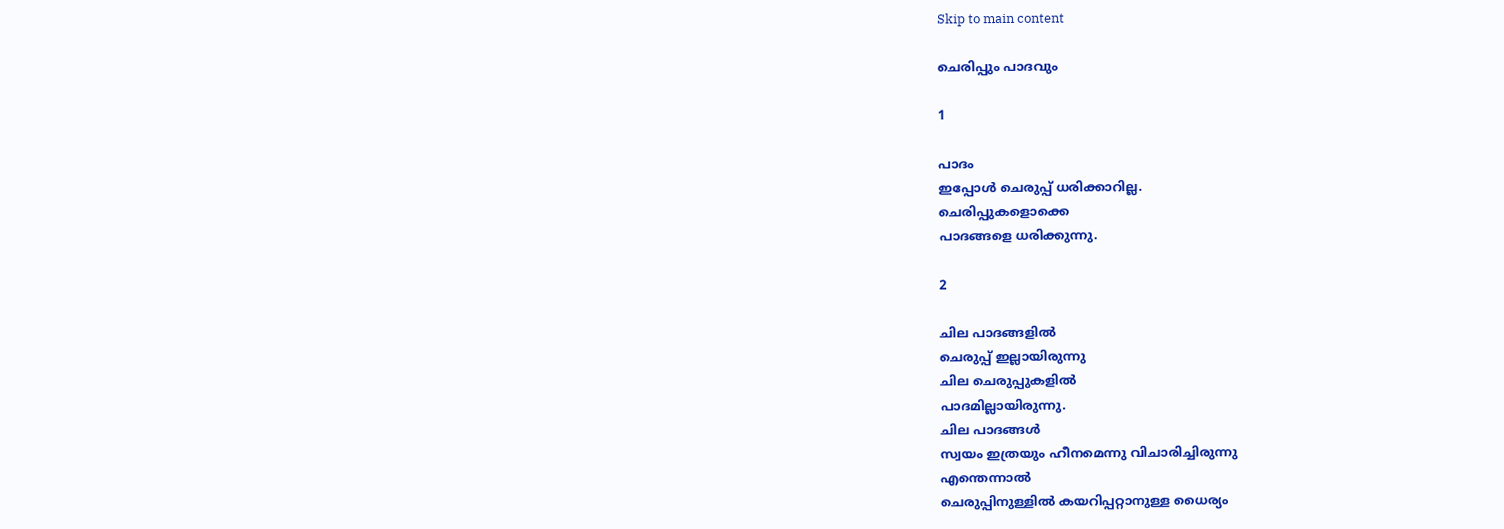Skip to main content

ചെരിപ്പും പാദവും

1

പാദം
ഇപ്പോൾ ചെരുപ്പ് ധരിക്കാറില്ല.
ചെരിപ്പുകളൊക്കെ
പാദങ്ങളെ ധരിക്കുന്നു.

2

ചില പാദങ്ങളിൽ
ചെരുപ്പ് ഇല്ലായിരുന്നു
ചില ചെരുപ്പുകളിൽ
പാദമില്ലായിരുന്നു.
ചില പാദങ്ങൾ
സ്വയം ഇത്രയും ഹീനമെന്നു വിചാരിച്ചിരുന്നു
എന്തെന്നാൽ
ചെരുപ്പിനുള്ളിൽ കയറിപ്പറ്റാനുള്ള ധൈര്യം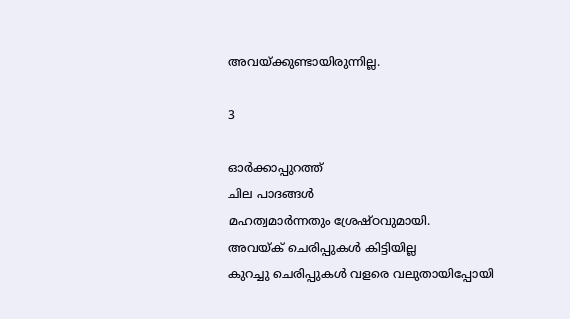അവയ്ക്കുണ്ടായിരുന്നില്ല.

3

ഓർക്കാപ്പുറത്ത്
ചില പാദങ്ങൾ
മഹത്വമാർന്നതും ശ്രേഷ്ഠവുമായി.
അവയ്ക് ചെരിപ്പുകൾ കിട്ടിയില്ല
കുറച്ചു ചെരിപ്പുകൾ വളരെ വലുതായിപ്പോയി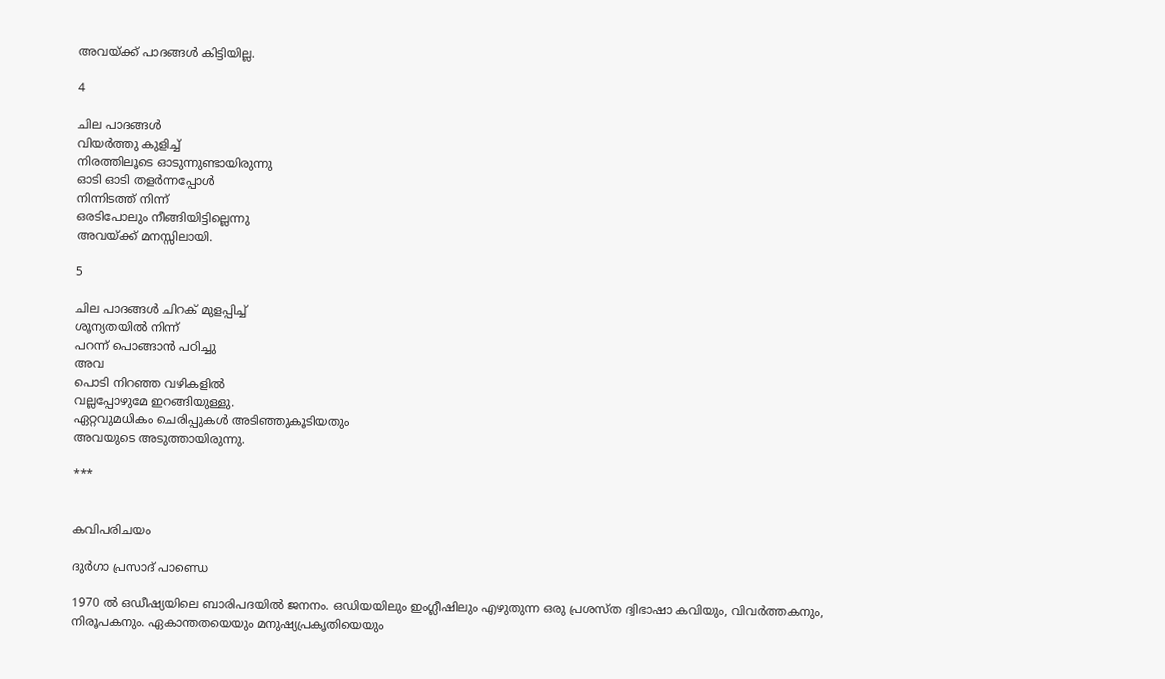അവയ്ക്ക് പാദങ്ങൾ കിട്ടിയില്ല.

4

ചില പാദങ്ങൾ
വിയർത്തു കുളിച്ച്
നിരത്തിലൂടെ ഓടുന്നുണ്ടായിരുന്നു
ഓടി ഓടി തളർന്നപ്പോൾ
നിന്നിടത്ത് നിന്ന്
ഒരടിപോലും നീങ്ങിയിട്ടില്ലെന്നു
അവയ്ക്ക് മനസ്സിലായി.

5

ചില പാദങ്ങൾ ചിറക് മുളപ്പിച്ച്
ശൂന്യതയിൽ നിന്ന്
പറന്ന്‌ പൊങ്ങാൻ പഠിച്ചു
അവ
പൊടി നിറഞ്ഞ വഴികളിൽ
വല്ലപ്പോഴുമേ ഇറങ്ങിയുള്ളു.
ഏറ്റവുമധികം ചെരിപ്പുകൾ അടിഞ്ഞുകൂടിയതും
അവയുടെ അടുത്തായിരുന്നു.

***


കവിപരിചയം

ദുർഗാ പ്രസാദ് പാണ്ഡെ

1970 ൽ ഒഡീഷ്യയിലെ ബാരിപദയിൽ ജനനം. ഒഡിയയിലും ഇംഗ്ലീഷിലും എഴുതുന്ന ഒരു പ്രശസ്ത ദ്വിഭാഷാ കവിയും, വിവർത്തകനും, നിരൂപകനും. ഏകാന്തതയെയും മനുഷ്യപ്രകൃതിയെയും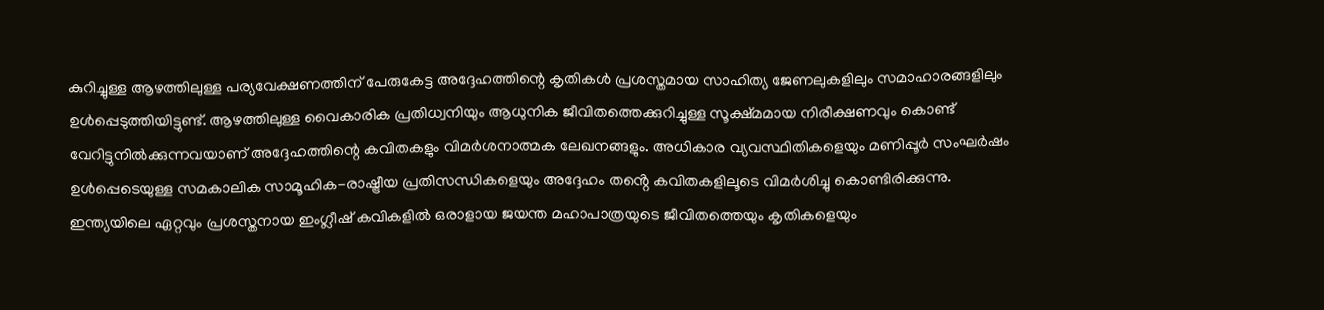കുറിച്ചുള്ള ആഴത്തിലുള്ള പര്യവേക്ഷണത്തിന് പേരുകേട്ട അദ്ദേഹത്തിന്റെ കൃതികൾ പ്രശസ്തമായ സാഹിത്യ ജേണലുകളിലും സമാഹാരങ്ങളിലും ഉൾപ്പെടുത്തിയിട്ടുണ്ട്. ആഴത്തിലുള്ള വൈകാരിക പ്രതിധ്വനിയും ആധുനിക ജീവിതത്തെക്കുറിച്ചുള്ള സൂക്ഷ്മമായ നിരീക്ഷണവും കൊണ്ട് വേറിട്ടുനിൽക്കുന്നവയാണ് അദ്ദേഹത്തിന്റെ കവിതകളും വിമർശനാത്മക ലേഖനങ്ങളും. അധികാര വ്യവസ്ഥിതികളെയും മണിപ്പൂർ സംഘർഷം ഉൾപ്പെടെയുള്ള സമകാലിക സാമൂഹിക-രാഷ്ട്രീയ പ്രതിസന്ധികളെയും അദ്ദേഹം തൻ്റെ കവിതകളിലൂടെ വിമർശിച്ചു കൊണ്ടിരിക്കുന്നു. ഇന്ത്യയിലെ ഏറ്റവും പ്രശസ്തനായ ഇംഗ്ലീഷ് കവികളിൽ ഒരാളായ ജയന്ത മഹാപാത്രയുടെ ജീവിതത്തെയും കൃതികളെയും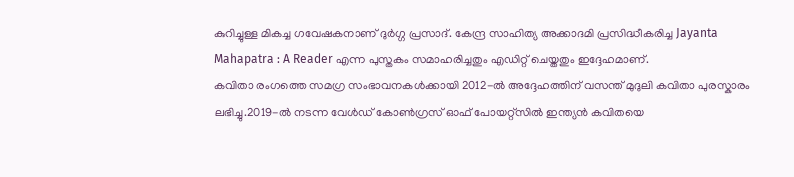കുറിച്ചുള്ള മികച്ച ഗവേഷകനാണ് ദുർഗ്ഗ പ്രസാദ്. കേന്ദ്ര സാഹിത്യ അക്കാദമി പ്രസിദ്ധീകരിച്ച Jayanta Mahapatra : A Reader എന്ന പുസ്തകം സമാഹരിച്ചതും എഡിറ്റ് ചെയ്തതും ഇദ്ദേഹമാണ്.
കവിതാ രംഗത്തെ സമഗ്ര സംഭാവനകൾക്കായി 2012-ൽ അദ്ദേഹത്തിന് വസന്ത് മുദുലി കവിതാ പുരസ്കാരം ലഭിച്ചു.2019-ൽ നടന്ന വേൾഡ് കോൺഗ്രസ് ഓഫ് പോയറ്റ്സിൽ ഇന്ത്യൻ കവിതയെ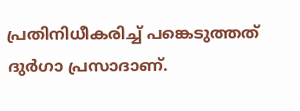പ്രതിനിധീകരിച്ച് പങ്കെടുത്തത് ദുർഗാ പ്രസാദാണ്.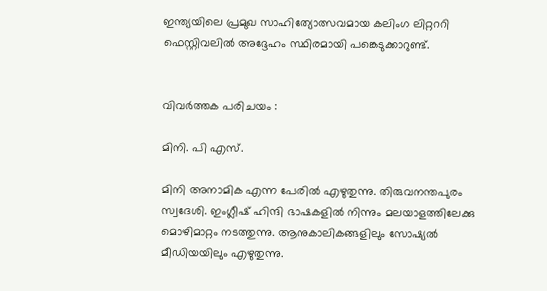ഇന്ത്യയിലെ പ്രമുഖ സാഹിത്യോത്സവമായ കലിംഗ ലിറ്റററി ഫെസ്റ്റിവലിൽ അദ്ദേഹം സ്ഥിരമായി പങ്കെടുക്കാറുണ്ട്.


വിവര്‍ത്തക പരിചയം :

മിനി. പി എസ്.

മിനി അനാമിക എന്ന പേരിൽ എഴുതുന്നു. തിരുവനന്തപുരം സ്വദേശി. ഇംഗ്ലീഷ് ഹിന്ദി ഭാഷകളിൽ നിന്നും മലയാളത്തിലേക്കു മൊഴിമാറ്റം നടത്തുന്നു. ആനുകാലികങ്ങളിലും സോഷ്യൽ മീഡിയയിലും എഴുതുന്നു.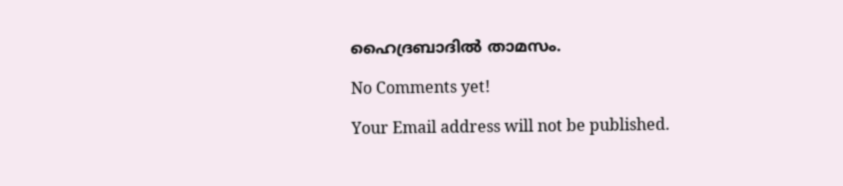ഹൈദ്രബാദിൽ താമസം.

No Comments yet!

Your Email address will not be published.